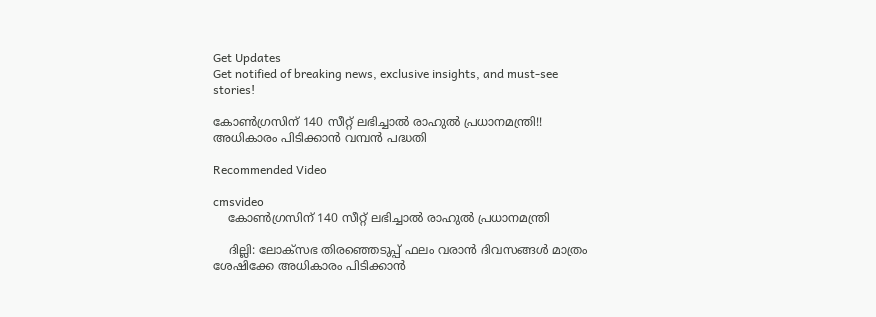Get Updates
Get notified of breaking news, exclusive insights, and must-see stories!

കോണ്‍ഗ്രസിന് 140 സീറ്റ് ലഭിച്ചാല്‍ രാഹുല്‍ പ്രധാനമന്ത്രി!! അധികാരം പിടിക്കാന്‍ വമ്പന്‍ പദ്ധതി

Recommended Video

cmsvideo
    കോണ്‍ഗ്രസിന് 140 സീറ്റ് ലഭിച്ചാല്‍ രാഹുല്‍ പ്രധാനമന്ത്രി

    ദില്ലി: ലോക്സഭ തിരഞ്ഞെടുപ്പ് ഫലം വരാന്‍ ദിവസങ്ങള്‍ മാത്രം ശേഷിക്കേ അധികാരം പിടിക്കാന്‍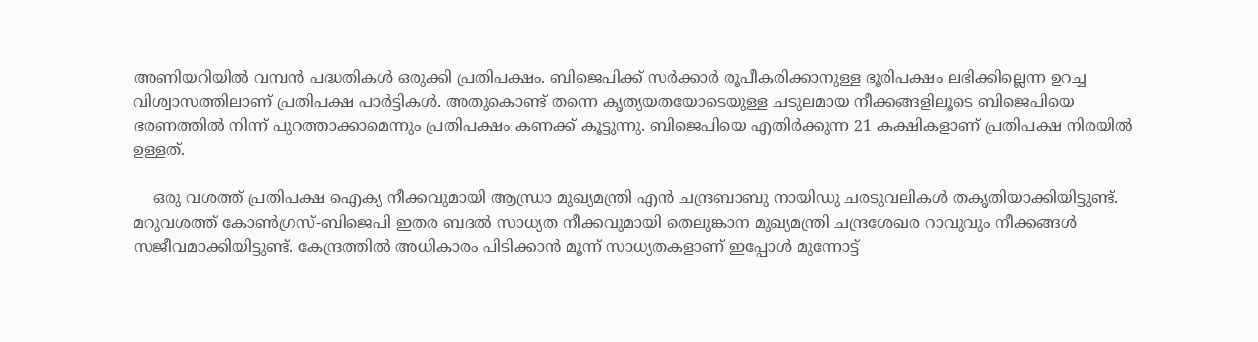അണിയറിയില്‍ വമ്പന്‍ പദ്ധതികള്‍ ഒരുക്കി പ്രതിപക്ഷം. ബിജെപിക്ക് സര്‍ക്കാര്‍ രൂപീകരിക്കാനുള്ള ഭൂരിപക്ഷം ലഭിക്കില്ലെന്ന ഉറച്ച വിശ്വാസത്തിലാണ് പ്രതിപക്ഷ പാര്‍ട്ടികള്‍. അതുകൊണ്ട് തന്നെ കൃത്യയതയോടെയുള്ള ചടുലമായ നീക്കങ്ങളിലൂടെ ബിജെപിയെ ഭരണത്തില്‍ നിന്ന് പുറത്താക്കാമെന്നും പ്രതിപക്ഷം കണക്ക് കൂട്ടുന്നു. ബിജെപിയെ എതിര്‍ക്കുന്ന 21 കക്ഷികളാണ് പ്രതിപക്ഷ നിരയില്‍ ഉള്ളത്.

    ഒരു വശത്ത് പ്രതിപക്ഷ ഐക്യ നീക്കവുമായി ആന്ധ്രാ മുഖ്യമന്ത്രി എന്‍ ചന്ദ്രബാബു നായിഡു ചരടുവലികള്‍ തകൃതിയാക്കിയിട്ടുണ്ട്. മറുവശത്ത് കോണ്‍ഗ്രസ്-ബിജെപി ഇതര ബദല്‍ സാധ്യത നീക്കവുമായി തെലുങ്കാന മുഖ്യമന്ത്രി ചന്ദ്രശേഖര റാവുവും നീക്കങ്ങള്‍ സജീവമാക്കിയിട്ടുണ്ട്. കേന്ദ്രത്തില്‍ അധികാരം പിടിക്കാന്‍ മൂന്ന് സാധ്യതകളാണ് ഇപ്പോള്‍ മുന്നോട്ട്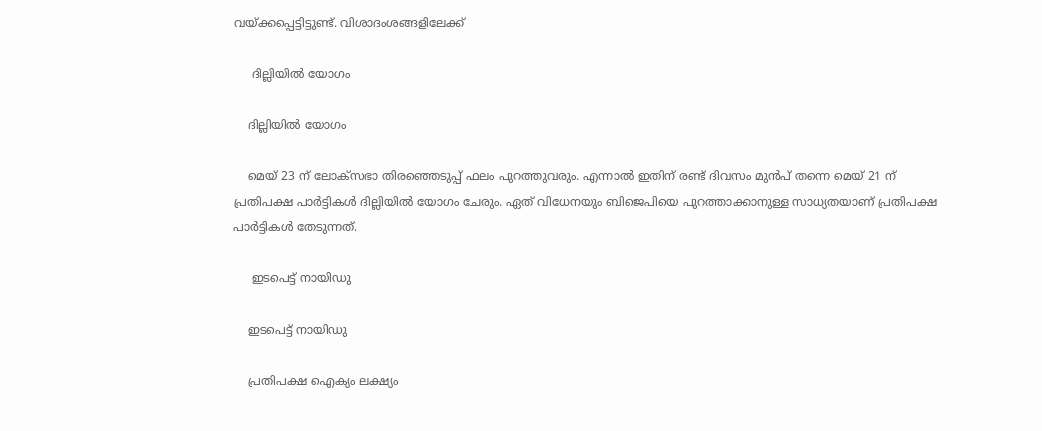വയ്ക്കപ്പെട്ടിട്ടുണ്ട്. വിശാദംശങ്ങളിലേക്ക്

     ദില്ലിയില്‍ യോഗം

    ദില്ലിയില്‍ യോഗം

    മെയ് 23 ന് ലോക്സഭാ തിരഞ്ഞെടുപ്പ് ഫലം പുറത്തുവരും. എന്നാല്‍ ഇതിന് രണ്ട് ദിവസം മുന്‍പ് തന്നെ മെയ് 21 ന് പ്രതിപക്ഷ പാര്‍ട്ടികള്‍ ദില്ലിയില്‍ യോഗം ചേരും. ഏത് വിധേനയും ബിജെപിയെ പുറത്താക്കാനുള്ള സാധ്യതയാണ് പ്രതിപക്ഷ പാര്‍ട്ടികള്‍ തേടുന്നത്.

     ഇടപെട്ട് നായിഡു

    ഇടപെട്ട് നായിഡു

    പ്രതിപക്ഷ ഐക്യം ലക്ഷ്യം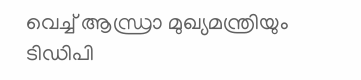വെച്ച് ആന്ധ്രാ മുഖ്യമന്ത്രിയും ടിഡിപി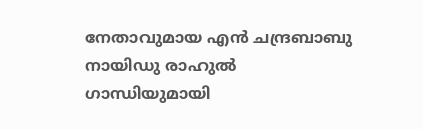നേതാവുമായ എന്‍ ചന്ദ്രബാബു നായിഡു രാഹുല്‍ ഗാന്ധിയുമായി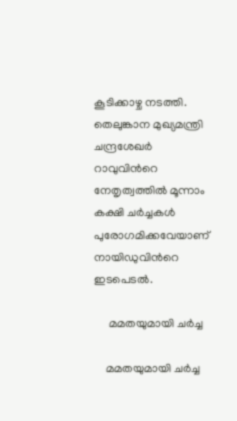കൂടിക്കാഴ്ച നടത്തി. തെലുങ്കാന മുഖ്യമന്ത്രി ചന്ദ്രശേഖര്‍ റാവുവിന്‍റെ നേതൃത്വത്തില്‍ മൂന്നാം കക്ഷി ചര്‍ച്ചകള്‍ പുരോഗമിക്കവേയാണ് നായിഡുവിന്‍റെ ഇടപെടല്‍.

     മമതയുമായി ചര്‍ച്ച

    മമതയുമായി ചര്‍ച്ച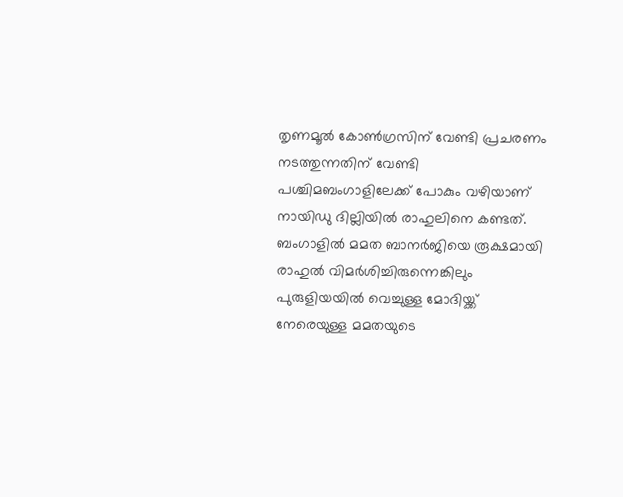തൃണമൂല്‍ കോണ്‍ഗ്രസിന് വേണ്ടി പ്രചരണം നടത്തുന്നതിന് വേണ്ടി പശ്ചിമബംഗാളിലേക്ക് പോകും വഴിയാണ് നായിഡു ദില്ലിയില്‍ രാഹുലിനെ കണ്ടത്. ബംഗാളില്‍ മമത ബാനര്‍ജിയെ രൂക്ഷമായി രാഹുല്‍ വിമര്‍ശിച്ചിരുന്നെങ്കിലും പുരുളിയയില്‍ വെച്ചുള്ള മോദിയ്ക്ക് നേരെയുള്ള മമതയുടെ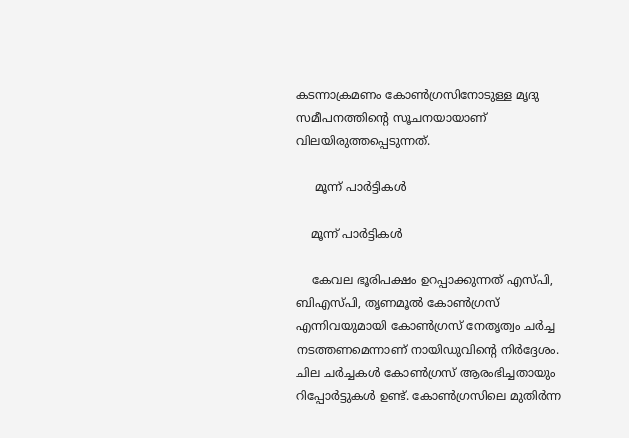കടന്നാക്രമണം കോണ്‍ഗ്രസിനോടുള്ള മൃദു സമീപനത്തിന്‍റെ സൂചനയായാണ് വിലയിരുത്തപ്പെടുന്നത്.

     മൂന്ന് പാര്‍ട്ടികള്‍

    മൂന്ന് പാര്‍ട്ടികള്‍

    കേവല ഭൂരിപക്ഷം ഉറപ്പാക്കുന്നത് എസ്പി, ബിഎസ്പി, തൃണമൂല്‍ കോണ്‍ഗ്രസ് എന്നിവയുമായി കോണ്‍ഗ്രസ് നേതൃത്വം ചര്‍ച്ച നടത്തണമെന്നാണ് നായിഡുവിന്‍റെ നിര്‍ദ്ദേശം. ചില ചര്‍ച്ചകള്‍ കോണ്‍ഗ്രസ് ആരംഭിച്ചതായും റിപ്പോര്‍ട്ടുകള്‍ ഉണ്ട്. കോണ്‍ഗ്രസിലെ മുതിര്‍ന്ന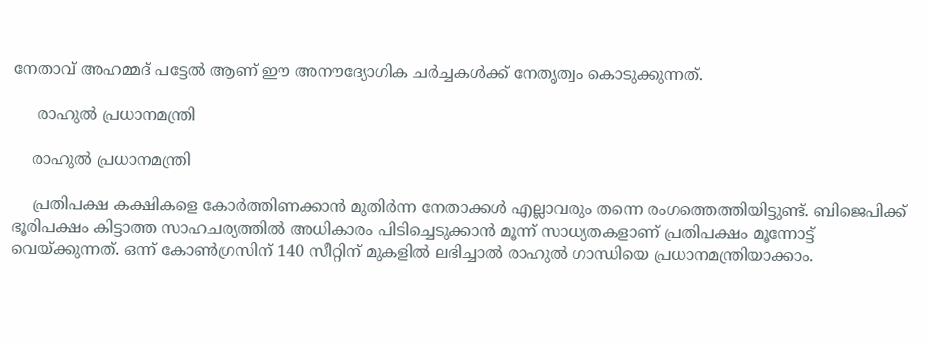നേതാവ് അഹമ്മദ് പട്ടേല്‍ ആണ് ഈ അനൗദ്യോഗിക ചര്‍ച്ചകള്‍ക്ക് നേതൃത്വം കൊടുക്കുന്നത്.

     രാഹുല്‍ പ്രധാനമന്ത്രി

    രാഹുല്‍ പ്രധാനമന്ത്രി

    പ്രതിപക്ഷ കക്ഷികളെ കോര്‍ത്തിണക്കാന്‍ മുതിര്‍ന്ന നേതാക്കള്‍ എല്ലാവരും തന്നെ രംഗത്തെത്തിയിട്ടുണ്ട്. ബിജെപിക്ക് ഭൂരിപക്ഷം കിട്ടാത്ത സാഹചര്യത്തില്‍ അധികാരം പിടിച്ചെടുക്കാന്‍ മൂന്ന് സാധ്യതകളാണ് പ്രതിപക്ഷം മൂന്നോട്ട് വെയ്ക്കുന്നത്. ഒന്ന് കോണ്‍ഗ്രസിന് 140 സീറ്റിന് മുകളില്‍ ലഭിച്ചാല്‍ രാഹുല്‍ ഗാന്ധിയെ പ്രധാനമന്ത്രിയാക്കാം.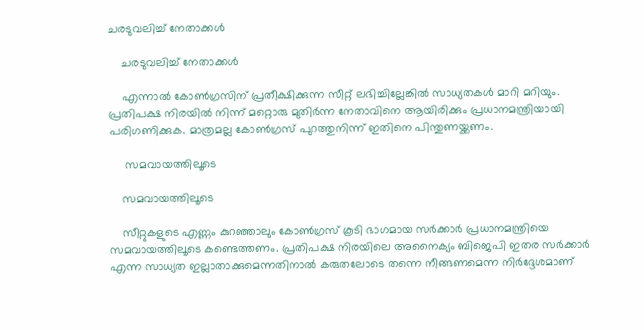ചരടുവലിച്ച് നേതാക്കള്‍

    ചരടുവലിച്ച് നേതാക്കള്‍

    എന്നാല്‍ കോണ്‍ഗ്രസിന് പ്രതീക്ഷിക്കുന്ന സീറ്റ് ലഭിച്ചില്ലേങ്കില്‍ സാധ്യതകള്‍ മാറി മറിയും. പ്രതിപക്ഷ നിരയില്‍ നിന്ന് മറ്റൊരു മുതിര്‍ന്ന നേതാവിനെ ആയിരിക്കും പ്രധാനമന്ത്രിയായി പരിഗണിക്കുക. മാത്രമല്ല കോണ്‍ഗ്രസ് പുറത്തുനിന്ന് ഇതിനെ പിന്തുണയ്ക്കണം.

     സമവായത്തിലൂടെ

    സമവായത്തിലൂടെ

    സീറ്റുകളുടെ എണ്ണം കുറഞ്ഞാലും കോണ്‍ഗ്രസ് കൂടി ഭാഗമായ സര്‍ക്കാര്‍ പ്രധാനമന്ത്രിയെ സമവായത്തിലൂടെ കണ്ടെത്തണം. പ്രതിപക്ഷ നിരയിലെ അനൈക്യം ബിജെപി ഇതര സര്‍ക്കാര്‍ എന്ന സാധ്യത ഇല്ലാതാക്കുമെന്നതിനാല്‍ കരുതലോടെ തന്നെ നീങ്ങണമെന്ന നിര്‍ദ്ദേശമാണ്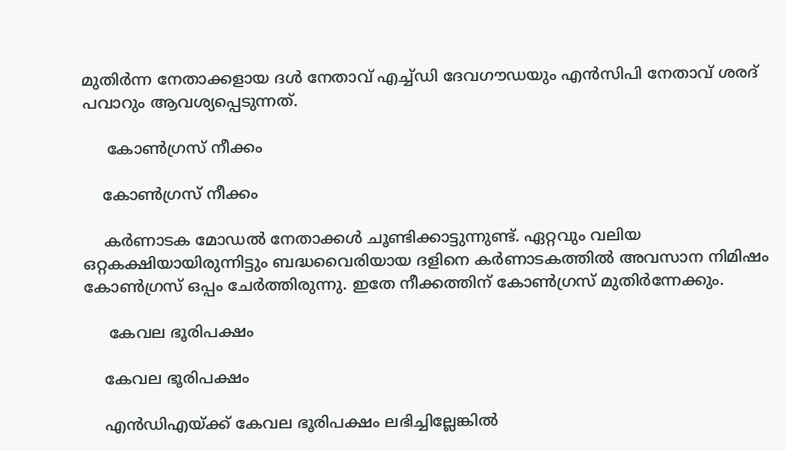മുതിര്‍ന്ന നേതാക്കളായ ദള്‍ നേതാവ് എച്ച്ഡി ദേവഗൗഡയും എന്‍സിപി നേതാവ് ശരദ് പവാറും ആവശ്യപ്പെടുന്നത്.

     കോണ്‍ഗ്രസ് നീക്കം

    കോണ്‍ഗ്രസ് നീക്കം

    കര്‍ണാടക മോഡല്‍ നേതാക്കള്‍ ചൂണ്ടിക്കാട്ടുന്നുണ്ട്. ഏറ്റവും വലിയ ഒറ്റകക്ഷിയായിരുന്നിട്ടും ബദ്ധവൈരിയായ ദളിനെ കര്‍ണാടകത്തില്‍ അവസാന നിമിഷം കോണ്‍ഗ്രസ് ഒപ്പം ചേര്‍ത്തിരുന്നു. ഇതേ നീക്കത്തിന് കോണ്‍ഗ്രസ് മുതിര്‍ന്നേക്കും.

     കേവല ഭൂരിപക്ഷം

    കേവല ഭൂരിപക്ഷം

    എന്‍ഡിഎയ്ക്ക് കേവല ഭൂരിപക്ഷം ലഭിച്ചില്ലേങ്കില്‍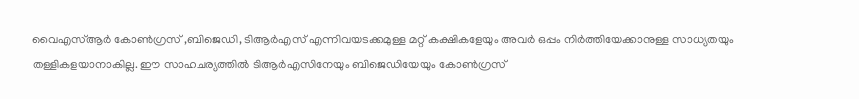വൈഎസ്ആര്‍ കോണ്‍ഗ്രസ് ,ബിജെഡി, ടിആര്‍എസ് എന്നിവയടക്കമുള്ള മറ്റ് കക്ഷികളേയും അവര്‍ ഒപ്പം നിര്‍ത്തിയേക്കാനുള്ള സാധ്യതയും തള്ളികളയാനാകില്ല. ഈ സാഹചര്യത്തില്‍ ടിആര്‍എസിനേയും ബിജെഡിയേയും കോണ്‍ഗ്രസ്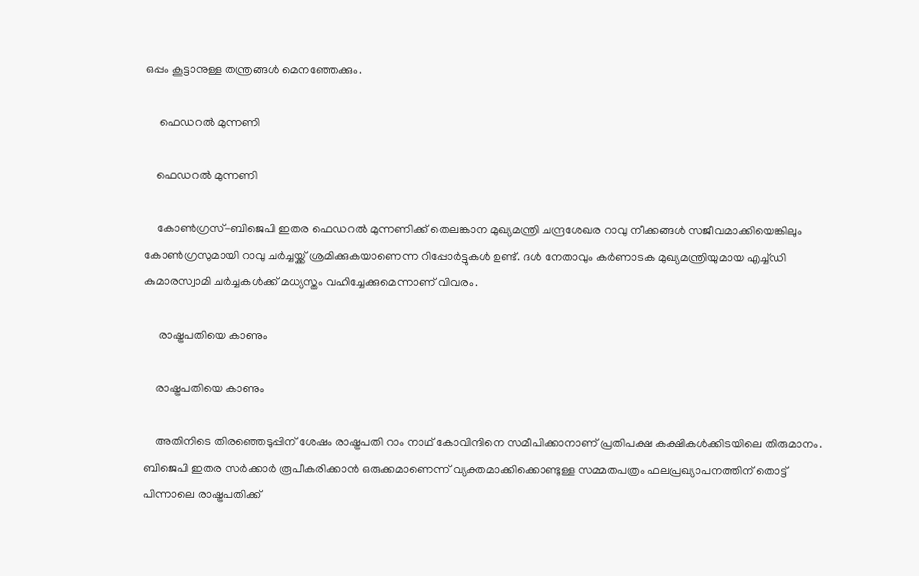ഒപ്പം കൂട്ടാനുള്ള തന്ത്രങ്ങള്‍ മെനഞ്ഞേക്കും.

     ഫെഡറല്‍ മുന്നണി

    ഫെഡറല്‍ മുന്നണി

    കോണ്‍ഗ്രസ്-ബിജെപി ഇതര ഫെഡറല്‍ മുന്നണിക്ക് തെലങ്കാന മുഖ്യമന്ത്രി ചന്ദ്രശേഖര റാവു നീക്കങ്ങള്‍ സജീവമാക്കിയെങ്കിലും കോണ്‍ഗ്രസുമായി റാവു ചര്‍ച്ചയ്ക്ക് ശ്രമിക്കുകയാണെന്ന റിപ്പോര്‍ട്ടുകള്‍ ഉണ്ട്. ദള്‍ നേതാവും കര്‍ണാടക മുഖ്യമന്ത്രിയുമായ എച്ച്ഡി കുമാരസ്വാമി ചര്‍ച്ചകള്‍ക്ക് മധ്യസ്തം വഹിച്ചേക്കുമെന്നാണ് വിവരം.

     രാഷ്ട്രപതിയെ കാണും

    രാഷ്ട്രപതിയെ കാണും

    അതിനിടെ തിരഞ്ഞെടുപ്പിന് ശേഷം രാഷ്ട്രപതി റാം നാഥ് കോവിന്ദിനെ സമീപിക്കാനാണ് പ്രതിപക്ഷ കക്ഷികള്‍ക്കിടയിലെ തിരുമാനം. ബിജെപി ഇതര സര്‍ക്കാര്‍ രൂപീകരിക്കാന്‍ ഒരുക്കമാണെന്ന് വ്യക്തമാക്കിക്കൊണ്ടുള്ള സമ്മതപത്രം ഫലപ്രഖ്യാപനത്തിന് തൊട്ട് പിന്നാലെ രാഷ്ട്രപതിക്ക്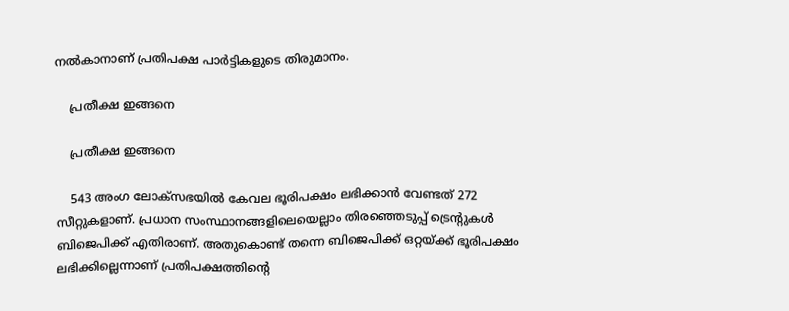നല്‍കാനാണ് പ്രതിപക്ഷ പാര്‍ട്ടികളുടെ തിരുമാനം.

    പ്രതീക്ഷ ഇങ്ങനെ

    പ്രതീക്ഷ ഇങ്ങനെ

    543 അംഗ ലോക്‌സഭയില്‍ കേവല ഭൂരിപക്ഷം ലഭിക്കാന്‍ വേണ്ടത് 272 സീറ്റുകളാണ്. പ്രധാന സംസ്ഥാനങ്ങളിലെയെല്ലാം തിരഞ്ഞെടുപ്പ് ട്രെന്‍റുകള്‍ ബിജെപിക്ക് എതിരാണ്. അതുകൊണ്ട് തന്നെ ബിജെപിക്ക് ഒറ്റയ്ക്ക് ഭൂരിപക്ഷം ലഭിക്കില്ലെന്നാണ് പ്രതിപക്ഷത്തിന്‍റെ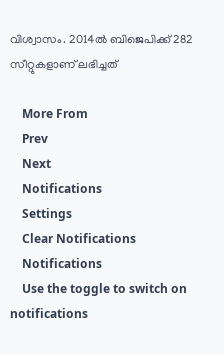വിശ്വാസം. 2014ല്‍ ബിജെപിക്ക് 282 സീറ്റുകളാണ് ലഭിച്ചത്

    More From
    Prev
    Next
    Notifications
    Settings
    Clear Notifications
    Notifications
    Use the toggle to switch on notifications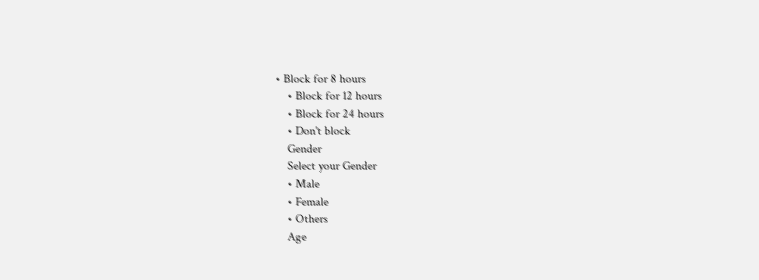• Block for 8 hours
    • Block for 12 hours
    • Block for 24 hours
    • Don't block
    Gender
    Select your Gender
    • Male
    • Female
    • Others
    Age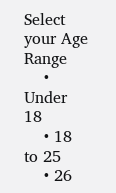Select your Age Range
    • Under 18
    • 18 to 25
    • 26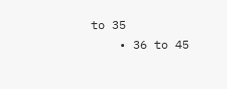to 35
    • 36 to 45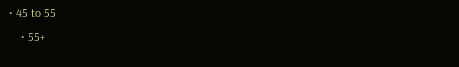• 45 to 55
    • 55+